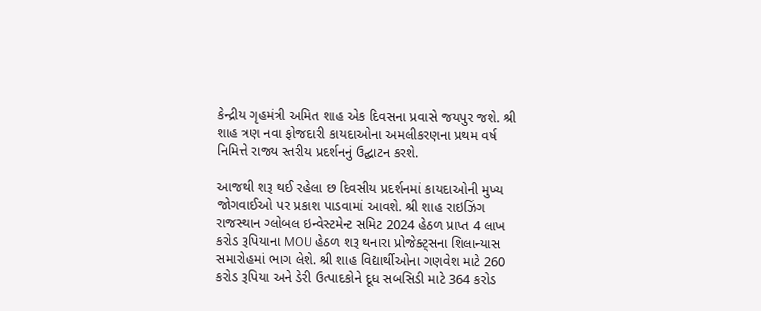કેન્દ્રીય ગૃહમંત્રી અમિત શાહ એક દિવસના પ્રવાસે જયપુર જશે. શ્રી શાહ ત્રણ નવા ફોજદારી કાયદાઓના અમલીકરણના પ્રથમ વર્ષ નિમિત્તે રાજ્ય સ્તરીય પ્રદર્શનનું ઉદ્ઘાટન કરશે.

આજથી શરૂ થઈ રહેલા છ દિવસીય પ્રદર્શનમાં કાયદાઓની મુખ્ય જોગવાઈઓ પર પ્રકાશ પાડવામાં આવશે. શ્રી શાહ રાઇઝિંગ રાજસ્થાન ગ્લોબલ ઇન્વેસ્ટમેન્ટ સમિટ 2024 હેઠળ પ્રાપ્ત 4 લાખ કરોડ રૂપિયાના MOU હેઠળ શરૂ થનારા પ્રોજેક્ટ્સના શિલાન્યાસ સમારોહમાં ભાગ લેશે. શ્રી શાહ વિદ્યાર્થીઓના ગણવેશ માટે 260 કરોડ રૂપિયા અને ડેરી ઉત્પાદકોને દૂધ સબસિડી માટે 364 કરોડ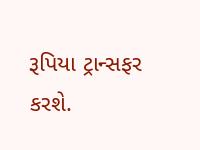રૂપિયા ટ્રાન્સફર કરશે.